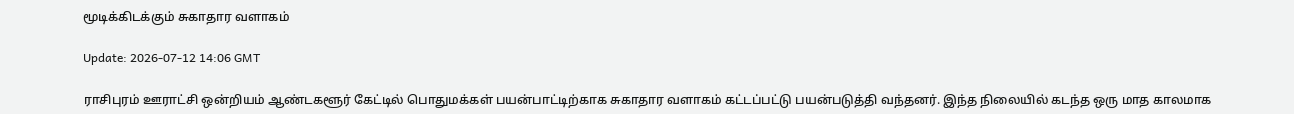மூடிக்கிடக்கும் சுகாதார வளாகம்

Update: 2026-07-12 14:06 GMT

ராசிபுரம் ஊராட்சி ஒன்றியம் ஆண்டகளூர் கேட்டில் பொதுமக்கள் பயன்பாட்டிற்காக சுகாதார வளாகம் கட்டப்பட்டு பயன்படுத்தி வந்தனர். இந்த நிலையில் கடந்த ஒரு மாத காலமாக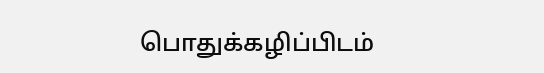பொதுக்கழிப்பிடம்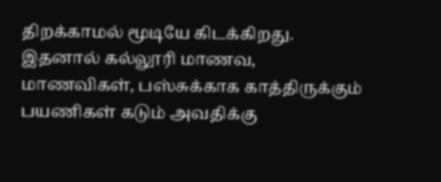திறக்காமல் மூடியே கிடக்கிறது. இதனால் கல்லூரி மாணவ, மாணவிகள், பஸ்சுக்காக காத்திருக்கும் பயணிகள் கடும் அவதிக்கு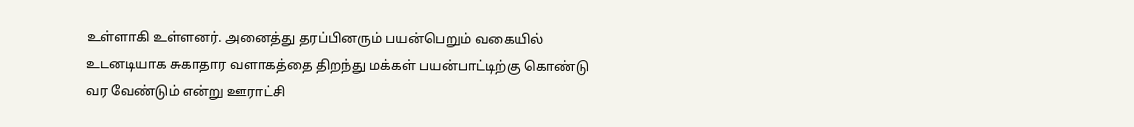உள்ளாகி உள்ளனர். அனைத்து தரப்பினரும் பயன்பெறும் வகையில் உடனடியாக சுகாதார வளாகத்தை திறந்து மக்கள் பயன்பாட்டிற்கு கொண்டு வர வேண்டும் என்று ஊராட்சி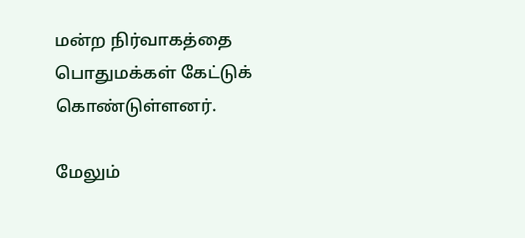மன்ற நிர்வாகத்தை பொதுமக்கள் கேட்டுக் கொண்டுள்ளனர்.

மேலும்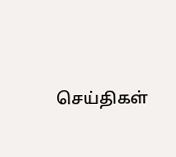செய்திகள்